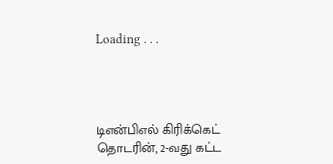Loading . . .




டிஎன்பிஎல் கிரிக்கெட் தொடரின், 2-வது கட்ட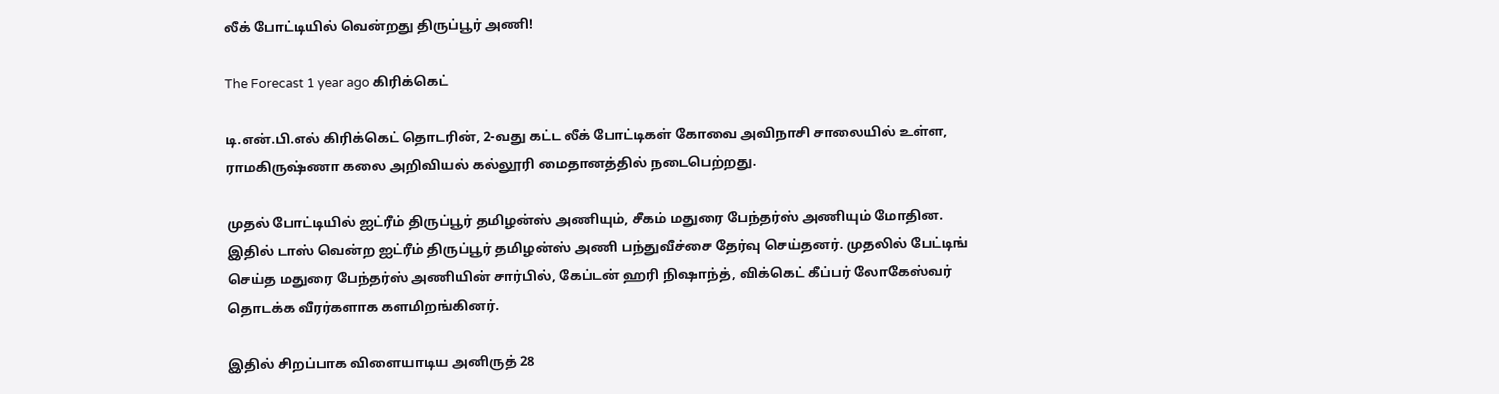லீக் போட்டியில் வென்றது திருப்பூர் அணி!

The Forecast 1 year ago கிரிக்கெட்

டி.என்.பி.எல் கிரிக்கெட் தொடரின், 2-வது கட்ட லீக் போட்டிகள் கோவை அவிநாசி சாலையில் உள்ள, ராமகிருஷ்ணா கலை அறிவியல் கல்லூரி மைதானத்தில் நடைபெற்றது.

முதல் போட்டியில் ஐட்ரீம் திருப்பூர் தமிழன்ஸ் அணியும், சீகம் மதுரை பேந்தர்ஸ் அணியும் மோதின. இதில் டாஸ் வென்ற ஐட்ரீம் திருப்பூர் தமிழன்ஸ் அணி பந்துவீச்சை தேர்வு செய்தனர். முதலில் பேட்டிங் செய்த மதுரை பேந்தர்ஸ் அணியின் சார்பில், கேப்டன் ஹரி நிஷாந்த், விக்கெட் கீப்பர் லோகேஸ்வர் தொடக்க வீரர்களாக களமிறங்கினர்.

இதில் சிறப்பாக விளையாடிய அனிருத் 28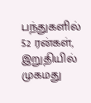பந்துகளில் 52 ரன்கள், இறுதியில் முகமது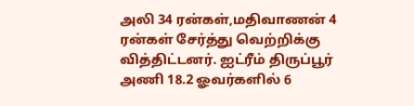அலி 34 ரன்கள்,மதிவாணன் 4 ரன்கள் சேர்த்து வெற்றிக்கு வித்திட்டனர். ஐட்ரீம் திருப்பூர் அணி 18.2 ஓவர்களில் 6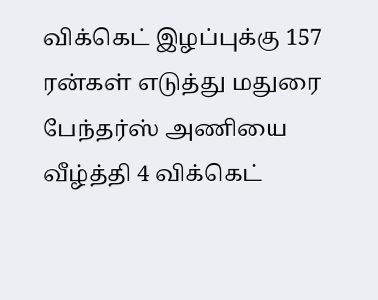விக்கெட் இழப்புக்கு 157 ரன்கள் எடுத்து மதுரை பேந்தர்ஸ் அணியை வீழ்த்தி 4 விக்கெட்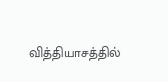வித்தியாசத்தில்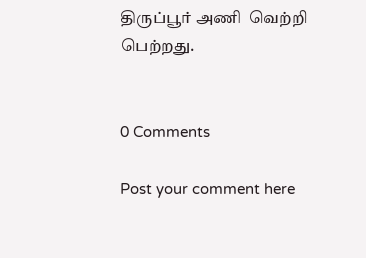திருப்பூர் அணி  வெற்றி பெற்றது.


0 Comments

Post your comment here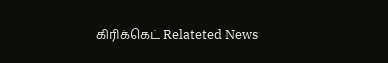கிரிக்கெட் Relateted News